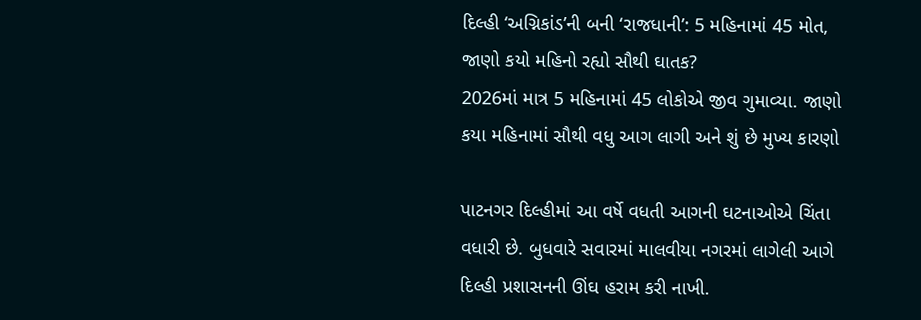દિલ્હી ‘અગ્નિકાંડ’ની બની ‘રાજધાની’: 5 મહિનામાં 45 મોત, જાણો કયો મહિનો રહ્યો સૌથી ઘાતક?
2026માં માત્ર 5 મહિનામાં 45 લોકોએ જીવ ગુમાવ્યા. જાણો કયા મહિનામાં સૌથી વધુ આગ લાગી અને શું છે મુખ્ય કારણો

પાટનગર દિલ્હીમાં આ વર્ષે વધતી આગની ઘટનાઓએ ચિંતા વધારી છે. બુધવારે સવારમાં માલવીયા નગરમાં લાગેલી આગે દિલ્હી પ્રશાસનની ઊંઘ હરામ કરી નાખી.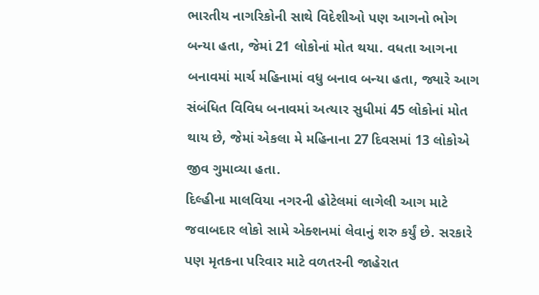ભારતીય નાગરિકોની સાથે વિદેશીઓ પણ આગનો ભોગ બન્યા હતા, જેમાં 21 લોકોનાં મોત થયા. વધતા આગના બનાવમાં માર્ચ મહિનામાં વધુ બનાવ બન્યા હતા, જ્યારે આગ સંબંધિત વિવિધ બનાવમાં અત્યાર સુધીમાં 45 લોકોનાં મોત થાય છે, જેમાં એકલા મે મહિનાના 27 દિવસમાં 13 લોકોએ જીવ ગુમાવ્યા હતા.
દિલ્હીના માલવિયા નગરની હોટેલમાં લાગેલી આગ માટે જવાબદાર લોકો સામે એક્શનમાં લેવાનું શરુ કર્યું છે. સરકારે પણ મૃતકના પરિવાર માટે વળતરની જાહેરાત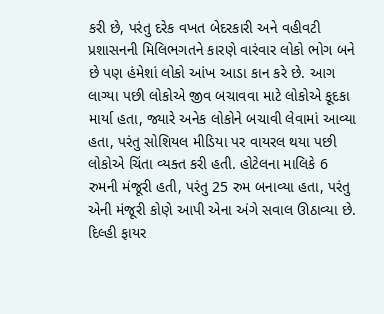કરી છે, પરંતુ દરેક વખત બેદરકારી અને વહીવટી પ્રશાસનની મિલિભગતને કારણે વારંવાર લોકો ભોગ બને છે પણ હંમેશાં લોકો આંખ આડા કાન કરે છે. આગ લાગ્યા પછી લોકોએ જીવ બચાવવા માટે લોકોએ કૂદકા માર્યા હતા, જ્યારે અનેક લોકોને બચાવી લેવામાં આવ્યા હતા, પરંતુ સોશિયલ મીડિયા પર વાયરલ થયા પછી લોકોએ ચિંતા વ્યક્ત કરી હતી. હોટેલના માલિકે 6 રુમની મંજૂરી હતી, પરંતુ 25 રુમ બનાવ્યા હતા, પરંતુ એની મંજૂરી કોણે આપી એના અંગે સવાલ ઊઠાવ્યા છે.
દિલ્હી ફાયર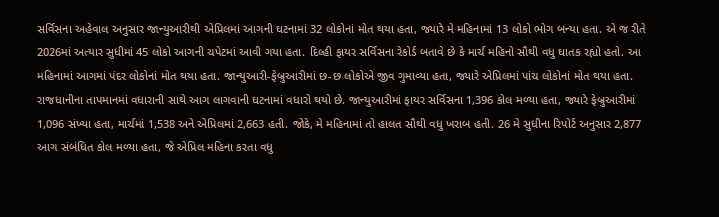સર્વિસના અહેવાલ અનુસાર જાન્યુઆરીથી એપ્રિલમાં આગની ઘટનામાં 32 લોકોનાં મોત થયા હતા, જ્યારે મે મહિનામાં 13 લોકો ભોગ બન્યા હતા. એ જ રીતે 2026માં અત્યાર સુધીમાં 45 લોકો આગની ચપેટમાં આવી ગયા હતા. દિલ્હી ફાયર સર્વિસના રેકોર્ડ બતાવે છે કે માર્ચ મહિનો સૌથી વધુ ઘાતક રહ્યો હતો. આ મહિનામાં આગમાં પંદર લોકોનાં મોત થયા હતા. જાન્યુઆરી-ફેબ્રુઆરીમાં છ-છ લોકોએ જીવ ગુમાવ્યા હતા, જ્યારે એપ્રિલમાં પાંચ લોકોનાં મોત થયા હતા.
રાજધાનીના તાપમાનમાં વધારાની સાથે આગ લાગવાની ઘટનામાં વધારો થયો છે. જાન્યુઆરીમાં ફાયર સર્વિસના 1,396 કોલ મળ્યા હતા, જ્યારે ફેબ્રુઆરીમાં 1,096 સંખ્યા હતા, માર્ચમાં 1,538 અને એપ્રિલમાં 2,663 હતી. જોકે, મે મહિનામાં તો હાલત સૌથી વધુ ખરાબ હતી. 26 મે સુધીના રિપોર્ટ અનુસાર 2,877 આગ સંબંધિત કોલ મળ્યા હતા, જે એપ્રિલ મહિના કરતા વધુ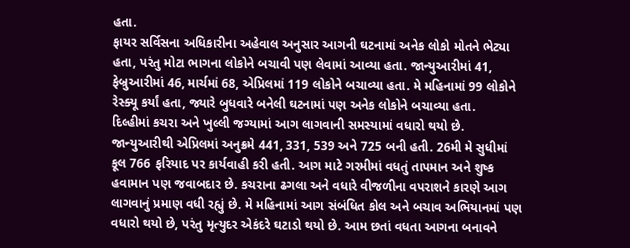હતા.
ફાયર સર્વિસના અધિકારીના અહેવાલ અનુસાર આગની ઘટનામાં અનેક લોકો મોતને ભેટ્યા હતા, પરંતુ મોટા ભાગના લોકોને બચાવી પણ લેવામાં આવ્યા હતા. જાન્યુઆરીમાં 41, ફેબ્રુઆરીમાં 46, માર્ચમાં 68, એપ્રિલમાં 119 લોકોને બચાવ્યા હતા. મે મહિનામાં 99 લોકોને રેસ્ક્યૂ કર્યાં હતા, જ્યારે બુધવારે બનેલી ઘટનામાં પણ અનેક લોકોને બચાવ્યા હતા.
દિલ્હીમાં કચરા અને ખુલ્લી જગ્યામાં આગ લાગવાની સમસ્યામાં વધારો થયો છે. જાન્યુઆરીથી એપ્રિલમાં અનુક્રમે 441, 331, 539 અને 725 બની હતી. 26મી મે સુધીમાં કૂલ 766 ફરિયાદ પર કાર્યવાહી કરી હતી. આગ માટે ગરમીમાં વધતું તાપમાન અને શુષ્ક હવામાન પણ જવાબદાર છે. કચરાના ઢગલા અને વધારે વીજળીના વપરાશને કારણે આગ લાગવાનું પ્રમાણ વધી રહ્યું છે. મે મહિનામાં આગ સંબંધિત કોલ અને બચાવ અભિયાનમાં પણ વધારો થયો છે, પરંતુ મૃત્યુદર એકંદરે ઘટાડો થયો છે. આમ છતાં વધતા આગના બનાવને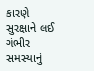કારણે સુરક્ષાને લઈ ગંભીર સમસ્યાનું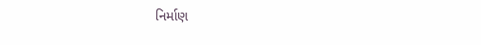નિર્માણ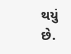થયું છે.